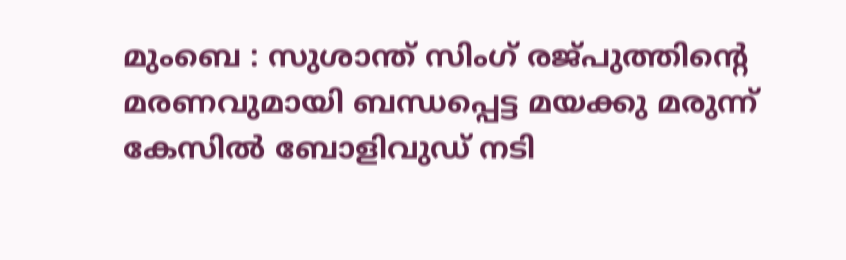മുംബെ : സുശാന്ത് സിംഗ് രജ്പുത്തിന്റെ മരണവുമായി ബന്ധപ്പെട്ട മയക്കു മരുന്ന് കേസിൽ ബോളിവുഡ് നടി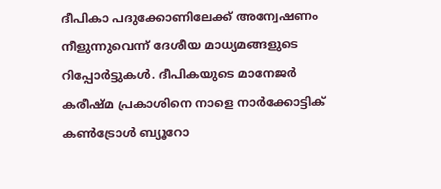ദീപികാ പദുക്കോണിലേക്ക് അന്വേഷണം നീളുന്നുവെന്ന് ദേശീയ മാധ്യമങ്ങളുടെ റിപ്പോർട്ടുകൾ. ദീപികയുടെ മാനേജർ കരീഷ്മ പ്രകാശിനെ നാളെ നാർക്കോട്ടിക് കൺട്രോൾ ബ്യൂറോ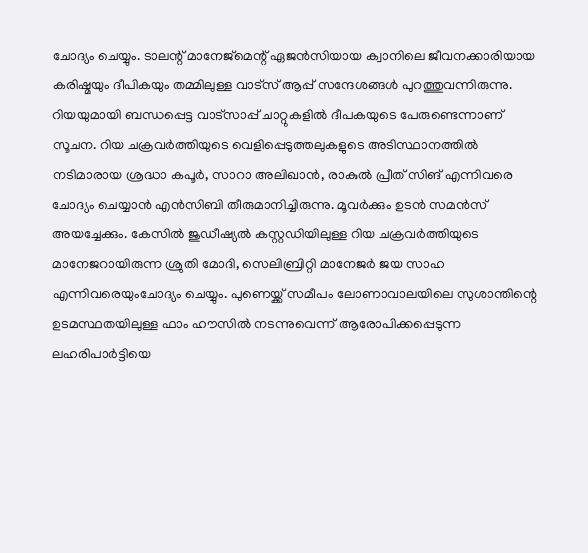ചോദ്യം ചെയ്യും. ടാലന്റ് മാനേജ്മെന്റ് ഏജൻസിയായ ക്വാനിലെ ജീവനക്കാരിയായ കരിഷ്മയും ദീപികയും തമ്മിലുള്ള വാട്സ് ആപ്പ് സന്ദേശങ്ങൾ പുറത്തുവന്നിരുന്നു. റിയയുമായി ബന്ധപ്പെട്ട വാട്സാപ്പ് ചാറ്റുകളിൽ ദീപകയുടെ പേരുണ്ടെന്നാണ് സൂചന. റിയ ചക്രവർത്തിയുടെ വെളിപ്പെടുത്തലുകളുടെ അടിസ്ഥാനത്തിൽ നടിമാരായ ശ്രദ്ധാ കപൂർ, സാറാ അലിഖാൻ, രാകുൽ പ്രീത് സിങ് എന്നിവരെ ചോദ്യം ചെയ്യാൻ എൻസിബി തീരുമാനിച്ചിരുന്നു. മൂവർക്കും ഉടൻ സമൻസ് അയച്ചേക്കും. കേസിൽ ജുഡീഷ്യൽ കസ്റ്റഡിയിലുള്ള റിയ ചക്രവർത്തിയുടെ മാനേജറായിരുന്ന ശ്രുതി മോദി, സെലിബ്രിറ്റി മാനേജർ ജയ സാഹ എന്നിവരെയുംചോദ്യം ചെയ്യും. പുണെയ്ക്ക് സമീപം ലോണാവാലയിലെ സുശാന്തിന്റെ ഉടമസ്ഥതയിലുള്ള ഫാം ഹൗസിൽ നടന്നുവെന്ന് ആരോപിക്കപ്പെടുന്ന ലഹരിപാർട്ടിയെ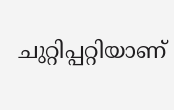ചുറ്റിപ്പറ്റിയാണ്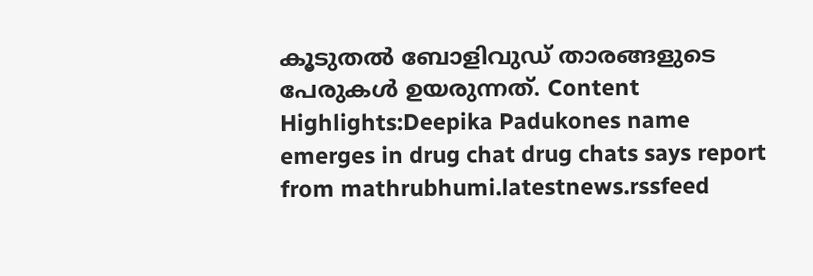കൂടുതൽ ബോളിവുഡ് താരങ്ങളുടെ പേരുകൾ ഉയരുന്നത്. Content Highlights:Deepika Padukones name emerges in drug chat drug chats says report
from mathrubhumi.latestnews.rssfeed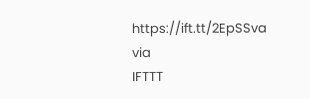https://ift.tt/2EpSSva
via
IFTTT